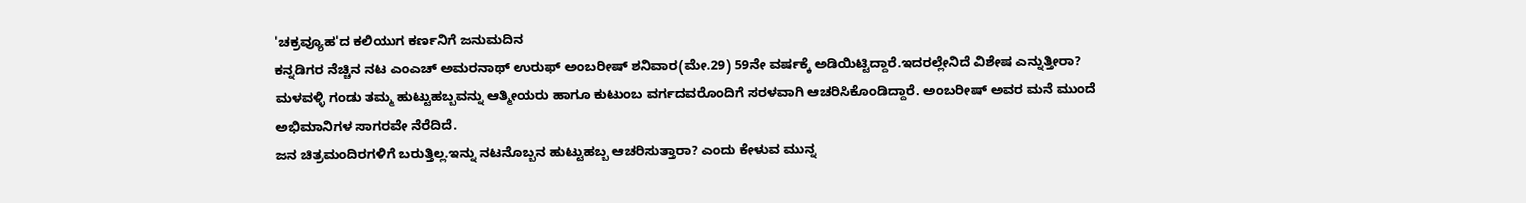'ಚಕ್ರವ್ಯೂಹ'ದ ಕಲಿಯುಗ ಕರ್ಣನಿಗೆ ಜನುಮದಿನ
ಕನ್ನಡಿಗರ ನೆಚ್ಚಿನ ನಟ ಎಂಎಚ್ ಅಮರನಾಥ್ ಉರುಫ್ ಅಂಬರೀಷ್ ಶನಿವಾರ(ಮೇ.29) 59ನೇ ವರ್ಷಕ್ಕೆ ಅಡಿಯಿಟ್ಟಿದ್ದಾರೆ.ಇದರಲ್ಲೇನಿದೆ ವಿಶೇಷ ಎನ್ನುತ್ತೀರಾ? ಮಳವಳ್ಳಿ ಗಂಡು ತಮ್ಮ ಹುಟ್ಟುಹಬ್ಬವನ್ನು ಆತ್ಮೀಯರು ಹಾಗೂ ಕುಟುಂಬ ವರ್ಗದವರೊಂದಿಗೆ ಸರಳವಾಗಿ ಆಚರಿಸಿಕೊಂಡಿದ್ದಾರೆ. ಅಂಬರೀಷ್ ಅವರ ಮನೆ ಮುಂದೆ ಅಭಿಮಾನಿಗಳ ಸಾಗರವೇ ನೆರೆದಿದೆ.
ಜನ ಚಿತ್ರಮಂದಿರಗಳಿಗೆ ಬರುತ್ತಿಲ್ಲ.ಇನ್ನು ನಟನೊಬ್ಬನ ಹುಟ್ಟುಹಬ್ಬ ಆಚರಿಸುತ್ತಾರಾ? ಎಂದು ಕೇಳುವ ಮುನ್ನ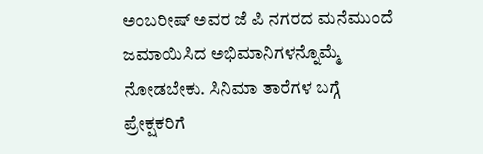ಅಂಬರೀಷ್ ಅವರ ಜೆ ಪಿ ನಗರದ ಮನೆಮುಂದೆ ಜಮಾಯಿಸಿದ ಅಭಿಮಾನಿಗಳನ್ನೊಮ್ಮೆ ನೋಡಬೇಕು. ಸಿನಿಮಾ ತಾರೆಗಳ ಬಗ್ಗೆ ಪ್ರೇಕ್ಷಕರಿಗೆ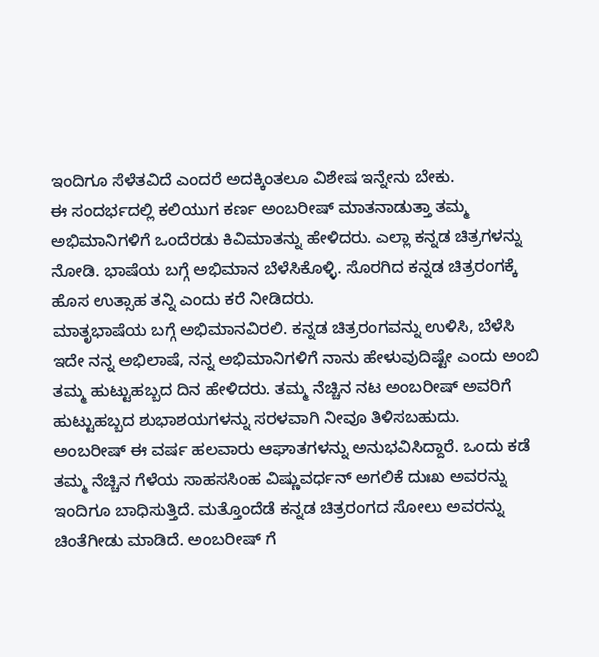ಇಂದಿಗೂ ಸೆಳೆತವಿದೆ ಎಂದರೆ ಅದಕ್ಕಿಂತಲೂ ವಿಶೇಷ ಇನ್ನೇನು ಬೇಕು.
ಈ ಸಂದರ್ಭದಲ್ಲಿ ಕಲಿಯುಗ ಕರ್ಣ ಅಂಬರೀಷ್ ಮಾತನಾಡುತ್ತಾ ತಮ್ಮ ಅಭಿಮಾನಿಗಳಿಗೆ ಒಂದೆರಡು ಕಿವಿಮಾತನ್ನು ಹೇಳಿದರು. ಎಲ್ಲಾ ಕನ್ನಡ ಚಿತ್ರಗಳನ್ನು ನೋಡಿ. ಭಾಷೆಯ ಬಗ್ಗೆ ಅಭಿಮಾನ ಬೆಳೆಸಿಕೊಳ್ಳಿ. ಸೊರಗಿದ ಕನ್ನಡ ಚಿತ್ರರಂಗಕ್ಕೆ ಹೊಸ ಉತ್ಸಾಹ ತನ್ನಿ ಎಂದು ಕರೆ ನೀಡಿದರು.
ಮಾತೃಭಾಷೆಯ ಬಗ್ಗೆ ಅಭಿಮಾನವಿರಲಿ. ಕನ್ನಡ ಚಿತ್ರರಂಗವನ್ನು ಉಳಿಸಿ, ಬೆಳೆಸಿ ಇದೇ ನನ್ನ ಅಭಿಲಾಷೆ, ನನ್ನ ಅಭಿಮಾನಿಗಳಿಗೆ ನಾನು ಹೇಳುವುದಿಷ್ಟೇ ಎಂದು ಅಂಬಿ ತಮ್ಮ ಹುಟ್ಟುಹಬ್ಬದ ದಿನ ಹೇಳಿದರು. ತಮ್ಮ ನೆಚ್ಚಿನ ನಟ ಅಂಬರೀಷ್ ಅವರಿಗೆ ಹುಟ್ಟುಹಬ್ಬದ ಶುಭಾಶಯಗಳನ್ನು ಸರಳವಾಗಿ ನೀವೂ ತಿಳಿಸಬಹುದು.
ಅಂಬರೀಷ್ ಈ ವರ್ಷ ಹಲವಾರು ಆಘಾತಗಳನ್ನು ಅನುಭವಿಸಿದ್ದಾರೆ. ಒಂದು ಕಡೆ ತಮ್ಮ ನೆಚ್ಚಿನ ಗೆಳೆಯ ಸಾಹಸಸಿಂಹ ವಿಷ್ಣುವರ್ಧನ್ ಅಗಲಿಕೆ ದುಃಖ ಅವರನ್ನು ಇಂದಿಗೂ ಬಾಧಿಸುತ್ತಿದೆ. ಮತ್ತೊಂದೆಡೆ ಕನ್ನಡ ಚಿತ್ರರಂಗದ ಸೋಲು ಅವರನ್ನು ಚಿಂತೆಗೀಡು ಮಾಡಿದೆ. ಅಂಬರೀಷ್ ಗೆ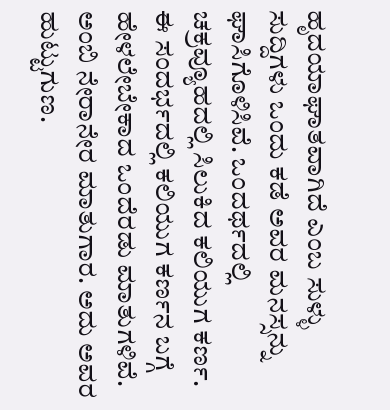ಹೃದಯಾಘಾತವಾಗಿದೆ ಎಂಬ ಸುಳ್ಳು ಸುದ್ದಿಗಳು ಒಂದು ಕಡೆ ಅವರ ಮನಸ್ಸನ್ನು ಘಾಸಿಗೊಳಿಸಿವೆ. ಒಂದರ್ಥದಲ್ಲಿ ಚಕ್ರವ್ಯೂಹದಲ್ಲಿ ಸಿಲುಕಿದ ಕಲಿಯುಗ ಕರ್ಣ.
ಈ ಸಂದರ್ಭದಲ್ಲಿ ಕಲಿಯುಗ ಕರ್ಣನ ಬಗ್ಗೆ ಹೇಳಲೇಬೇಕಾದ ಒಂದೆರಡು ಮಾತುಗಳಿವೆ. ಅಂಬಿ ನೇರಾನೇರ ಮಾತುಗಾರ. ಅದು ಅವರ ಹುಟ್ಟುಗುಣ.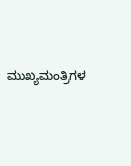ಮುಖ್ಯಮಂತ್ರಿಗಳ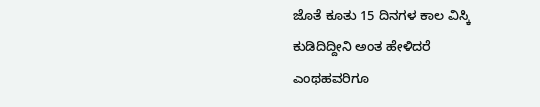ಜೊತೆ ಕೂತು 15 ದಿನಗಳ ಕಾಲ ವಿಸ್ಕಿ ಕುಡಿದಿದ್ದೀನಿ ಅಂತ ಹೇಳಿದರೆ ಎಂಥಹವರಿಗೂ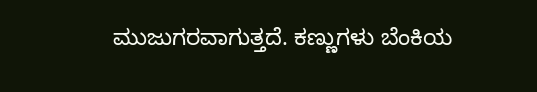ಮುಜುಗರವಾಗುತ್ತದೆ. ಕಣ್ಣುಗಳು ಬೆಂಕಿಯ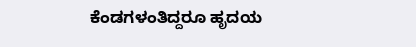ಕೆಂಡಗಳಂತಿದ್ದರೂ ಹೃದಯ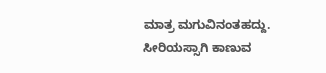ಮಾತ್ರ ಮಗುವಿನಂತಹದ್ದು. ಸೀರಿಯಸ್ಸಾಗಿ ಕಾಣುವ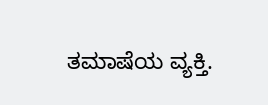ತಮಾಷೆಯ ವ್ಯಕ್ತಿ.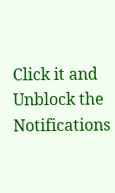Click it and Unblock the Notifications